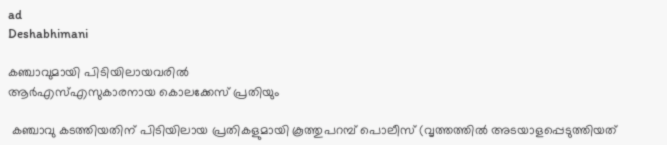ad
Deshabhimani

കഞ്ചാവുമായി പിടിയിലായവരിൽ
ആർഎസ്‌എസുകാരനായ കൊലക്കേസ് പ്രതിയും

 കഞ്ചാവു കടത്തിയതിന് പിടിയിലായ പ്രതികളുമായി കൂത്തുപറമ്പ് പൊലീസ് (വൃത്തത്തിൽ അടയാളപ്പെടുത്തിയത്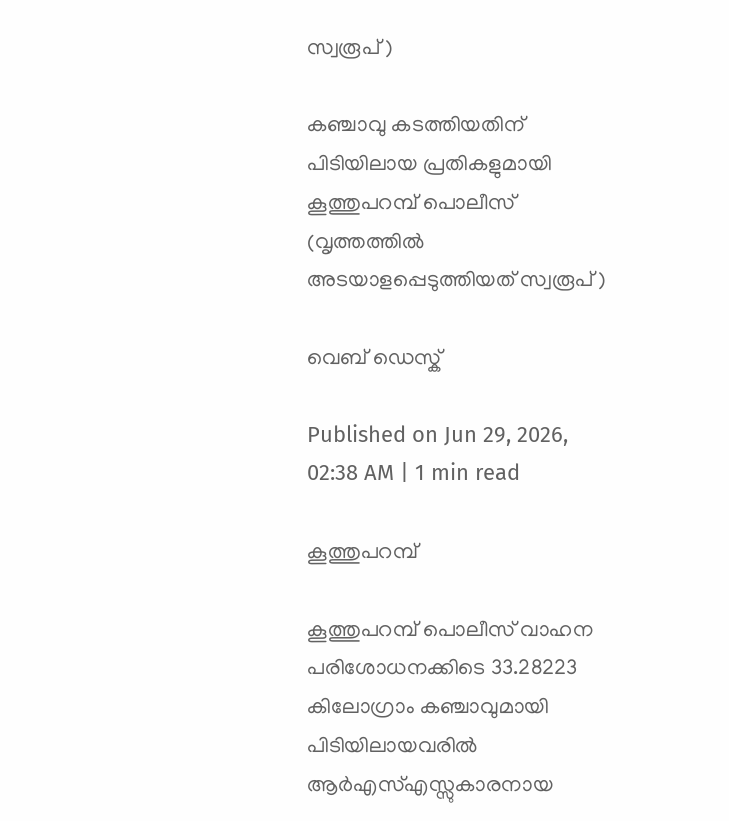സ്വരൂപ് )

കഞ്ചാവു കടത്തിയതിന് പിടിയിലായ പ്രതികളുമായി കൂത്തുപറമ്പ് പൊലീസ് (വൃത്തത്തിൽ അടയാളപ്പെടുത്തിയത് സ്വരൂപ് )

വെബ് ഡെസ്ക്

Published on Jun 29, 2026, 02:38 AM | 1 min read

കൂത്തുപറമ്പ്

കൂത്തുപറമ്പ് പൊലീസ്‌ വാഹന പരിശോധനക്കിടെ 33.28223 കിലോഗ്രാം കഞ്ചാവുമായി പിടിയിലായവരിൽ ആർഎസ്‌എസ്സുകാരനായ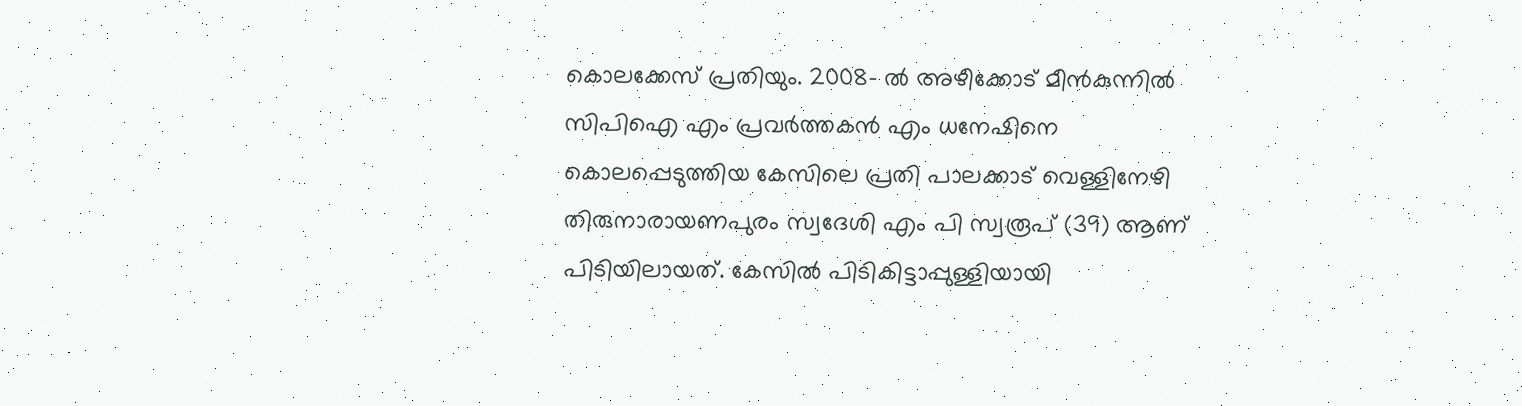കൊലക്കേസ്‌ പ്രതിയും. 2008- ൽ അഴ‍ീക്കോട്‌ മീൻകുന്നിൽ സിപിഐ എം പ്രവർത്തകൻ എം ധനേഷിനെ കൊലപ്പെടുത്തിയ കേസിലെ പ്രതി പാലക്കാട് വെള്ളിനേഴി തിരുനാരായണപുരം സ്വദേശി എം പി സ്വരൂപ് (39) ആണ്‌ പിടിയിലായത്‌. കേസിൽ പിടികിട്ടാപ്പുള്ളിയായി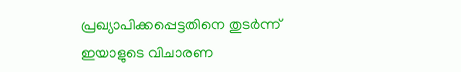പ്രഖ്യാപിക്കപ്പെട്ടതിനെ തുടർന്ന് ഇയാളുടെ വിചാരണ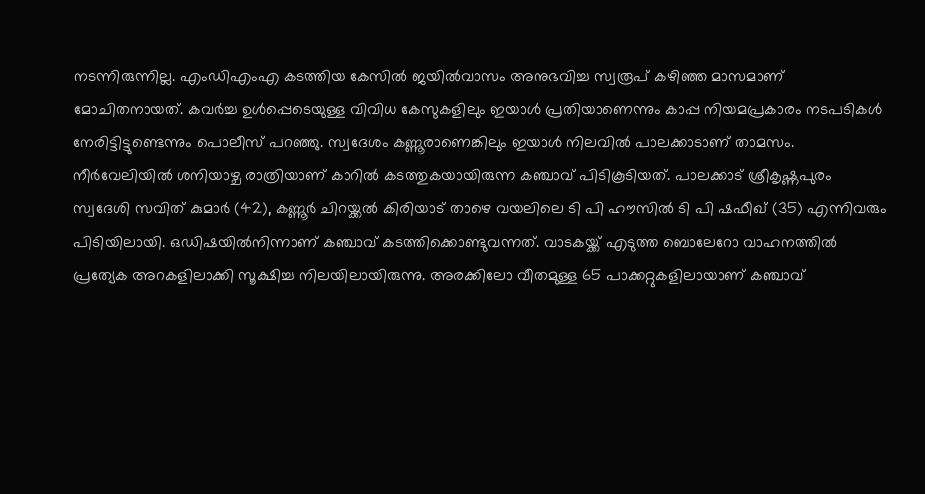നടന്നിരുന്നില്ല. എംഡിഎംഎ കടത്തിയ കേസിൽ ജയിൽവാസം അനുഭവിച്ച സ്വരൂപ് കഴിഞ്ഞ മാസമാണ് മോചിതനായത്. കവർച്ച ഉൾപ്പെടെയുള്ള വിവിധ കേസുകളിലും ഇയാൾ പ്രതിയാണെന്നും കാപ്പ നിയമപ്രകാരം നടപടികൾ നേരിട്ടിട്ടുണ്ടെന്നും പൊലീസ് പറഞ്ഞു. സ്വദേശം കണ്ണൂരാണെങ്കിലും ഇയാൾ നിലവിൽ പാലക്കാടാണ് താമസം. നീർവേലിയിൽ ശനിയാഴ്ച രാത്രിയാണ് കാറിൽ കടത്തുകയായിരുന്ന കഞ്ചാവ് പിടികൂടിയത്. പാലക്കാട് ശ്രീകൃഷ്ണപുരം സ്വദേശി സവിത് കുമാർ (42), കണ്ണൂർ ചിറയ്ക്കൽ കിരിയാട് താഴെ വയലിലെ ടി പി ഹൗസിൽ ടി പി ഷഫീഖ് (35) എന്നിവരും പിടിയിലായി. ഒഡിഷയിൽനിന്നാണ്‌ കഞ്ചാവ്‌ കടത്തിക്കൊണ്ടുവന്നത്‌. വാടകയ്ക്ക് എടുത്ത ബൊലേറോ വാഹനത്തിൽ പ്രത്യേക അറകളിലാക്കി സൂക്ഷിച്ച നിലയിലായിരുന്നു. അരക്കിലോ വീതമുള്ള 65 പാക്കറ്റുകളിലായാണ് കഞ്ചാവ്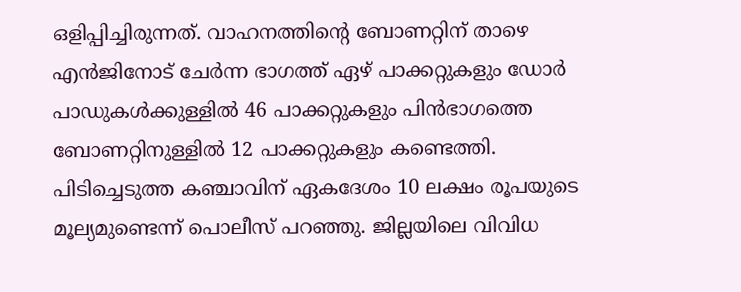ഒളിപ്പിച്ചിരുന്നത്. വാഹനത്തിന്റെ ബോണറ്റിന് താഴെ എൻജിനോട് ചേർന്ന ഭാഗത്ത് ഏഴ് പാക്കറ്റുകളും ഡോർ പാഡുകൾക്കുള്ളിൽ 46 പാക്കറ്റുകളും പിൻഭാഗത്തെ ബോണറ്റിനുള്ളിൽ 12 പാക്കറ്റുകളും കണ്ടെത്തി. പിടിച്ചെടുത്ത കഞ്ചാവിന് ഏകദേശം 10 ലക്ഷം രൂപയുടെ മൂല്യമുണ്ടെന്ന് പൊലീസ് പറഞ്ഞു. ജില്ലയിലെ വിവിധ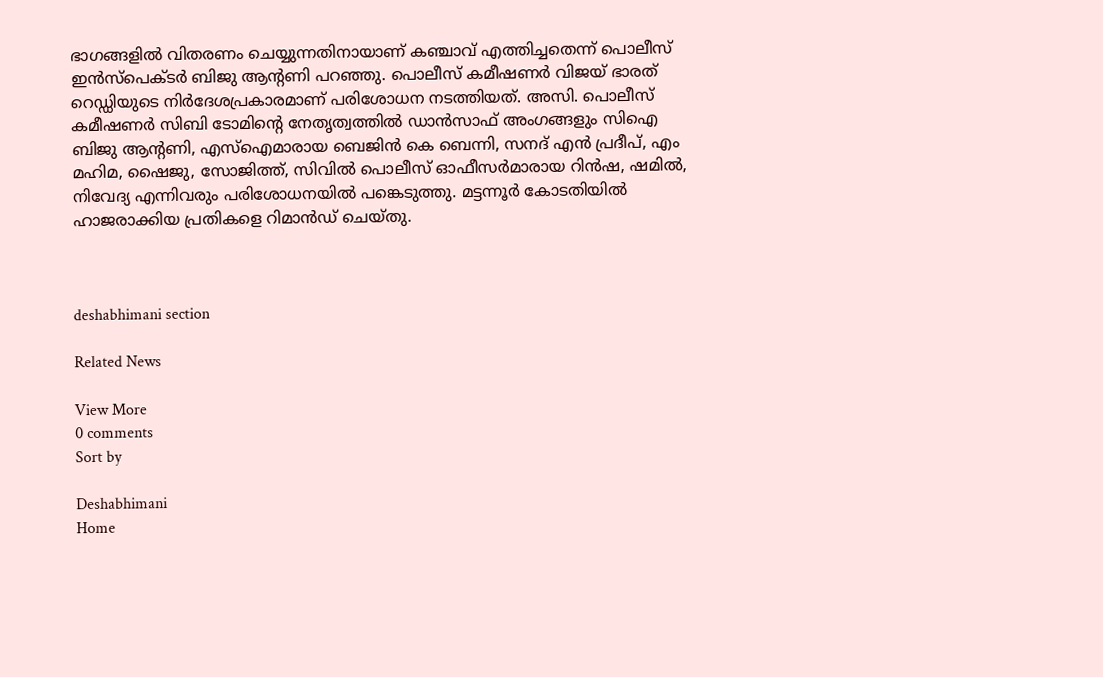ഭാഗങ്ങളിൽ വിതരണം ചെയ്യുന്നതിനായാണ് കഞ്ചാവ് എത്തിച്ചതെന്ന് പൊലീസ് ഇൻസ്പെക്ടർ ബിജു ആന്റണി പറഞ്ഞു. പൊലീസ് കമീഷണർ വിജയ് ഭാരത് റെഡ്ഡിയുടെ നിർദേശപ്രകാരമാണ് പരിശോധന നടത്തിയത്. അസി. പൊലീസ് കമീഷണർ സിബി ടോമിന്റെ നേതൃത്വത്തിൽ ഡാൻസാഫ് അംഗങ്ങളും സിഐ ബിജു ആന്റണി, എസ്ഐമാരായ ബെജിൻ കെ ബെന്നി, സനദ് എൻ പ്രദീപ്, എം മഹിമ, ഷൈജു, സോജിത്ത്, സിവിൽ പൊലീസ് ഓഫീസർമാരായ റിൻഷ, ഷമിൽ, നിവേദ്യ എന്നിവരും പരിശോധനയിൽ പങ്കെടുത്തു. മട്ടന്നൂർ കോടതിയിൽ ഹാജരാക്കിയ പ്രതികളെ റിമാൻഡ് ചെയ്തു.



deshabhimani section

Related News

View More
0 comments
Sort by

Deshabhimani
Home